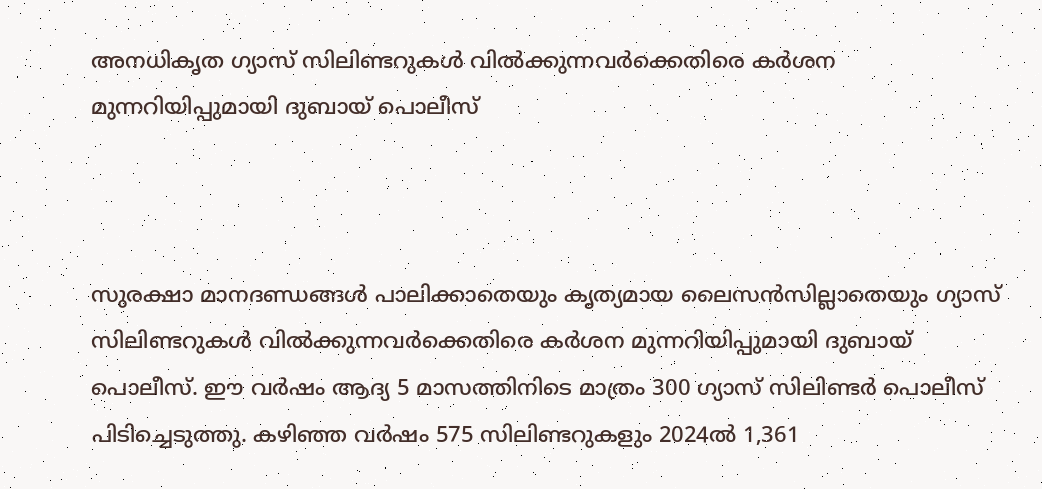അനധികൃത ഗ്യാസ് സിലിണ്ടറുകൾ വിൽക്കുന്നവർക്കെതിരെ കർശന മുന്നറിയിപ്പുമായി ദുബായ് പൊലീസ്



സുരക്ഷാ മാനദണ്ഡങ്ങൾ പാലിക്കാതെയും കൃത്യമായ ലൈസൻസില്ലാതെയും ഗ്യാസ് സിലിണ്ടറുകൾ വിൽക്കുന്നവർക്കെതിരെ കർശന മുന്നറിയിപ്പുമായി ദുബായ് പൊലീസ്. ഈ വർഷം ആദ്യ 5 മാസത്തിനിടെ മാത്രം 300 ഗ്യാസ് സിലിണ്ടർ പൊലീസ് പിടിച്ചെടുത്തു. കഴിഞ്ഞ വർഷം 575 സിലിണ്ടറുകളും 2024ൽ 1,361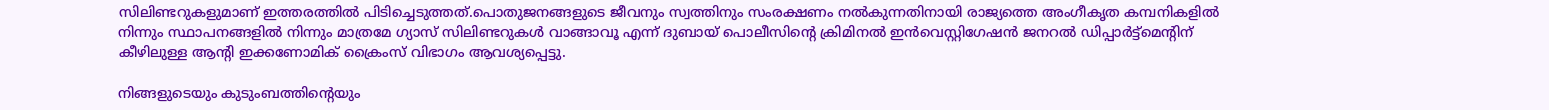സിലിണ്ടറുകളുമാണ് ഇത്തരത്തിൽ പിടിച്ചെടുത്തത്.പൊതുജനങ്ങളുടെ ജീവനും സ്വത്തിനും സംരക്ഷണം നൽകുന്നതിനായി രാജ്യത്തെ അംഗീകൃത കമ്പനികളിൽ നിന്നും സ്ഥാപനങ്ങളിൽ നിന്നും മാത്രമേ ഗ്യാസ് സിലിണ്ടറുകൾ വാങ്ങാവൂ എന്ന് ദുബായ് പൊലീസിന്റെ ക്രിമിനൽ ഇൻവെസ്റ്റിഗേഷൻ ജനറൽ ഡിപ്പാർട്ട്‌മെന്റിന് കീഴിലുള്ള ആന്റി ഇക്കണോമിക് ക്രൈംസ് വിഭാഗം ആവശ്യപ്പെട്ടു.

നിങ്ങളുടെയും കുടുംബത്തിന്റെയും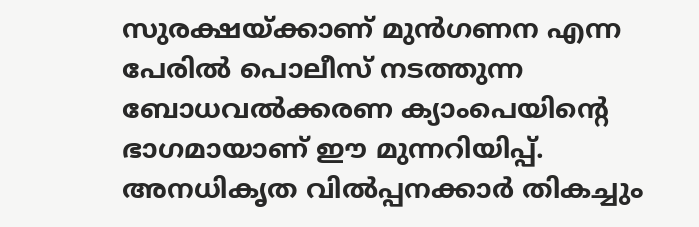സുരക്ഷയ്ക്കാണ് മുൻഗണന എന്ന പേരിൽ പൊലീസ് നടത്തുന്ന ബോധവൽക്കരണ ക്യാംപെയിന്റെ ഭാഗമായാണ് ഈ മുന്നറിയിപ്പ്. അനധികൃത വിൽപ്പനക്കാർ തികച്ചും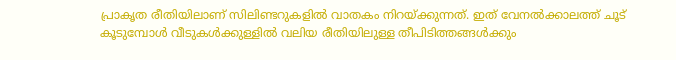പ്രാകൃത രീതിയിലാണ് സിലിണ്ടറുകളിൽ വാതകം നിറയ്ക്കുന്നത്. ഇത് വേനൽക്കാലത്ത് ചൂട് കൂടുമ്പോൾ വീടുകൾക്കുള്ളിൽ വലിയ രീതിയിലുള്ള തീപിടിത്തങ്ങൾക്കും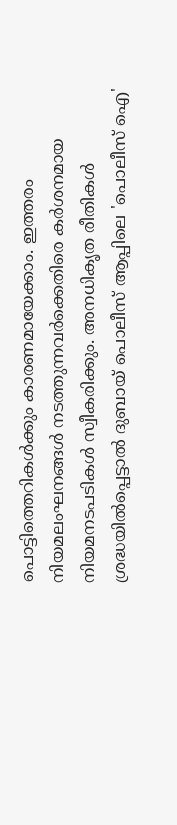പൊട്ടിത്തെറികൾക്കും കാരണമായേക്കാം. ഇത്തരം നിയമലംഘനങ്ങൾ നടത്തുന്നവർക്കെതിരെ കർശനമായ നിയമനടപടികൾ സ്വീകരിക്കും. അനധികൃത രീതികൾ ശ്രദ്ധയിൽപ്പെട്ടാൽ ദുബായ് പൊലീസ് ആപ്പിലെ 'പൊലീസ് ഐ'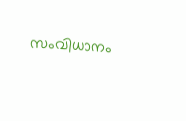സംവിധാനം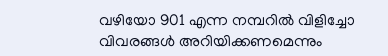വഴിയോ 901 എന്ന നമ്പറിൽ വിളിച്ചോ വിവരങ്ങൾ അറിയിക്കണമെന്നും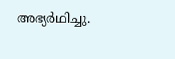അഭ്യർഥിച്ചു.